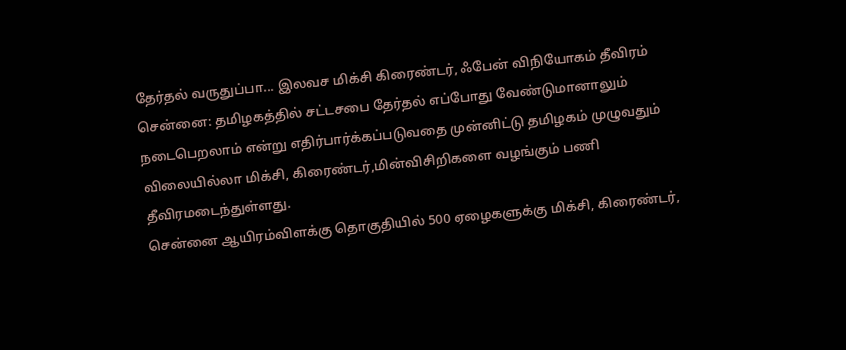தேர்தல் வருதுப்பா... இலவச மிக்சி கிரைண்டர், ஃபேன் விநியோகம் தீவிரம்
சென்னை: தமிழகத்தில் சட்டசபை தேர்தல் எப்போது வேண்டுமானாலும் நடைபெறலாம் என்று எதிர்பார்க்கப்படுவதை முன்னிட்டு தமிழகம் முழுவதும் விலையில்லா மிக்சி, கிரைண்டர்,மின்விசிறிகளை வழங்கும் பணி தீவிரமடைந்துள்ளது.
சென்னை ஆயிரம்விளக்கு தொகுதியில் 500 ஏழைகளுக்கு மிக்சி, கிரைண்டர்,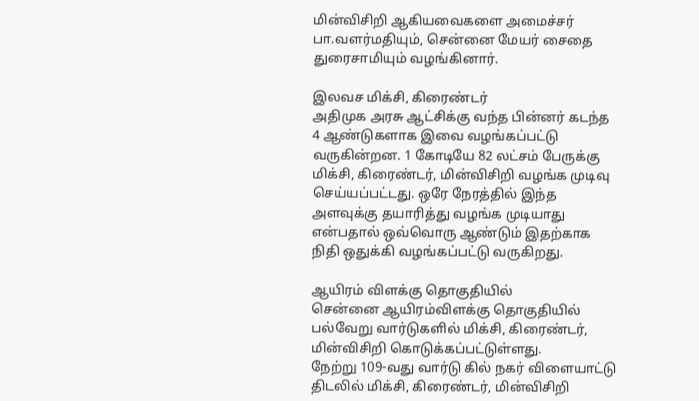மின்விசிறி ஆகியவைகளை அமைச்சர் பா.வளர்மதியும், சென்னை மேயர் சைதை துரைசாமியும் வழங்கினார்.

இலவச மிக்சி, கிரைண்டர்
அதிமுக அரசு ஆட்சிக்கு வந்த பின்னர் கடந்த 4 ஆண்டுகளாக இவை வழங்கப்பட்டு வருகின்றன. 1 கோடியே 82 லட்சம் பேருக்கு மிக்சி, கிரைண்டர், மின்விசிறி வழங்க முடிவு செய்யப்பட்டது. ஒரே நேரத்தில் இந்த அளவுக்கு தயாரித்து வழங்க முடியாது என்பதால் ஒவ்வொரு ஆண்டும் இதற்காக நிதி ஒதுக்கி வழங்கப்பட்டு வருகிறது.

ஆயிரம் விளக்கு தொகுதியில்
சென்னை ஆயிரம்விளக்கு தொகுதியில் பல்வேறு வார்டுகளில் மிக்சி, கிரைண்டர், மின்விசிறி கொடுக்கப்பட்டுள்ளது.
நேற்று 109-வது வார்டு கில் நகர் விளையாட்டு திடலில் மிக்சி, கிரைண்டர், மின்விசிறி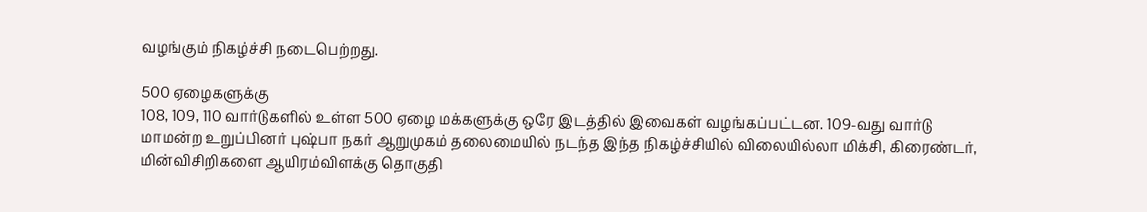வழங்கும் நிகழ்ச்சி நடைபெற்றது.

500 ஏழைகளுக்கு
108, 109, 110 வார்டுகளில் உள்ள 500 ஏழை மக்களுக்கு ஒரே இடத்தில் இவைகள் வழங்கப்பட்டன. 109-வது வார்டு மாமன்ற உறுப்பினர் புஷ்பா நகர் ஆறுமுகம் தலைமையில் நடந்த இந்த நிகழ்ச்சியில் விலையில்லா மிக்சி, கிரைண்டர், மின்விசிறிகளை ஆயிரம்விளக்கு தொகுதி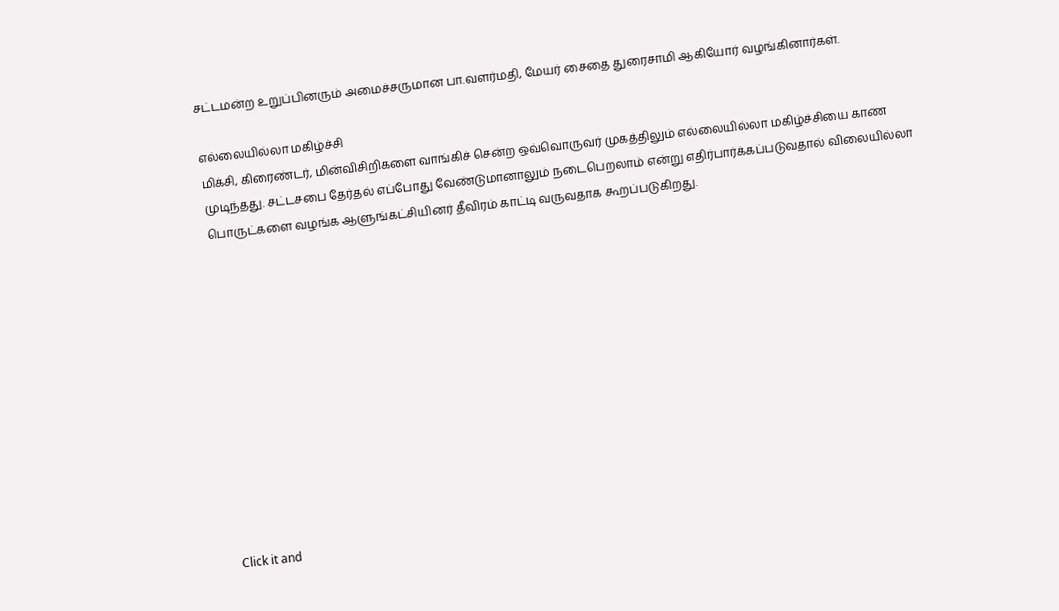சட்டமன்ற உறுப்பினரும் அமைச்சருமான பா.வளர்மதி, மேயர் சைதை துரைசாமி ஆகியோர் வழங்கினார்கள்.

எல்லையில்லா மகிழ்ச்சி
மிக்சி, கிரைண்டர், மின்விசிறிகளை வாங்கிச் சென்ற ஒவ்வொருவர் முகத்திலும் எல்லையில்லா மகிழ்ச்சியை காண முடிந்தது. சட்டசபை தேர்தல் எப்போது வேண்டுமானாலும் நடைபெறலாம் என்று எதிர்பார்க்கப்படுவதால் விலையில்லா பொருட்களை வழங்க ஆளுங்கட்சியினர் தீவிரம் காட்டி வருவதாக கூறப்படுகிறது.












Click it and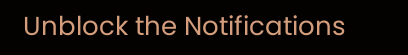Unblock the Notifications